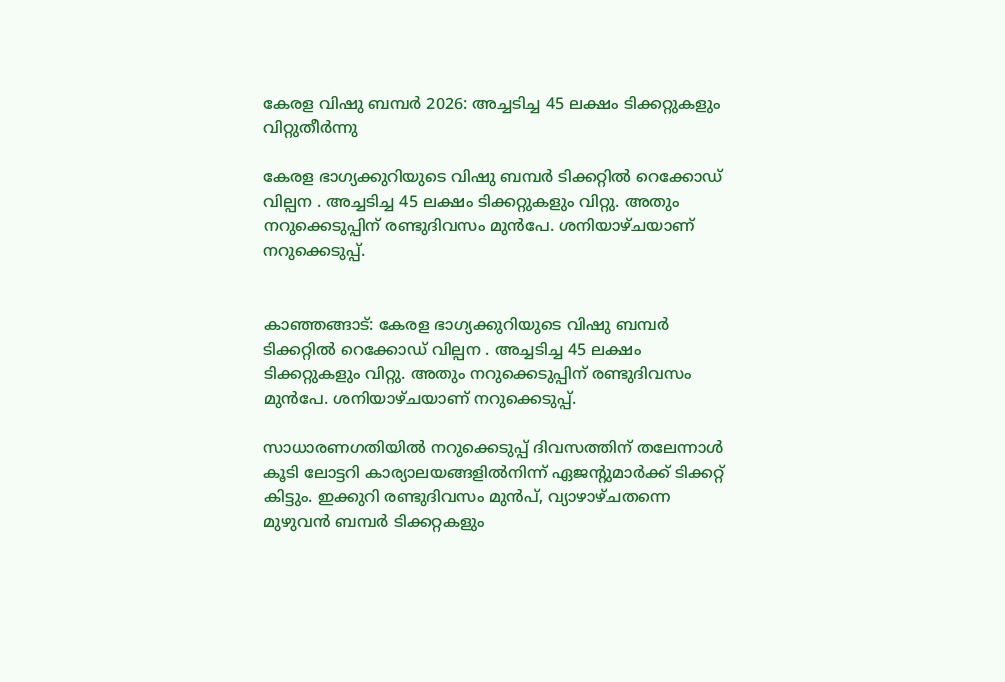കേരള വിഷു ബമ്പർ 2026: അച്ചടിച്ച 45 ലക്ഷം ടിക്കറ്റുകളും വിറ്റുതീർന്നു

കേരള ഭാഗ്യക്കുറിയുടെ വിഷു ബമ്പർ ടിക്കറ്റിൽ റെക്കോഡ് വില്പന . അച്ചടിച്ച 45 ലക്ഷം ടിക്കറ്റുകളും വിറ്റു. അതും നറുക്കെടുപ്പിന് രണ്ടുദിവസം മുൻപേ. ശനിയാഴ്ചയാണ് നറുക്കെടുപ്പ്.


കാഞ്ഞങ്ങാട്: കേരള ഭാഗ്യക്കുറിയുടെ വിഷു ബമ്പർ ടിക്കറ്റിൽ റെക്കോഡ് വില്പന . അച്ചടിച്ച 45 ലക്ഷം ടിക്കറ്റുകളും വിറ്റു. അതും നറുക്കെടുപ്പിന് രണ്ടുദിവസം മുൻപേ. ശനിയാഴ്ചയാണ് നറുക്കെടുപ്പ്.

സാധാരണഗതിയിൽ നറുക്കെടുപ്പ് ദിവസത്തിന് തലേന്നാൾ കൂടി ലോട്ടറി കാര്യാലയങ്ങളിൽനിന്ന് ഏജന്റുമാർക്ക് ടിക്കറ്റ് കിട്ടും. ഇക്കുറി രണ്ടുദിവസം മുൻപ്, വ്യാഴാഴ്ചതന്നെ മുഴുവൻ ബമ്പർ ടിക്കറ്റകളും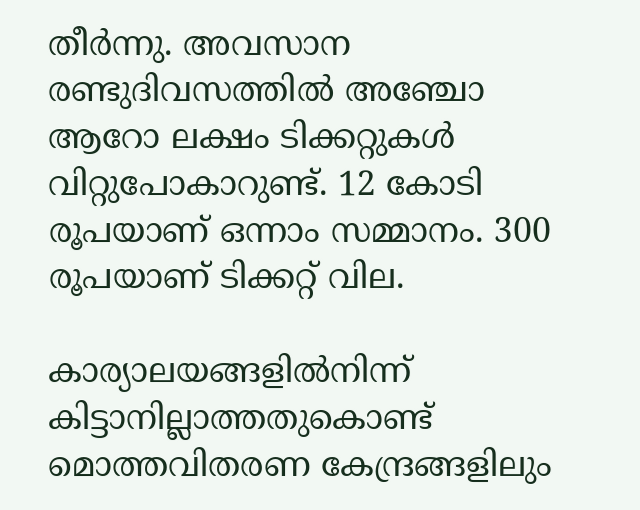തീർന്നു. അവസാന രണ്ടുദിവസത്തിൽ അഞ്ചോ ആറോ ലക്ഷം ടിക്കറ്റുകൾ വിറ്റുപോകാറുണ്ട്. 12 കോടി രൂപയാണ് ഒന്നാം സമ്മാനം. 300 രൂപയാണ് ടിക്കറ്റ് വില.

കാര്യാലയങ്ങളിൽനിന്ന്‌ കിട്ടാനില്ലാത്തതുകൊണ്ട് മൊത്തവിതരണ കേന്ദ്രങ്ങളിലും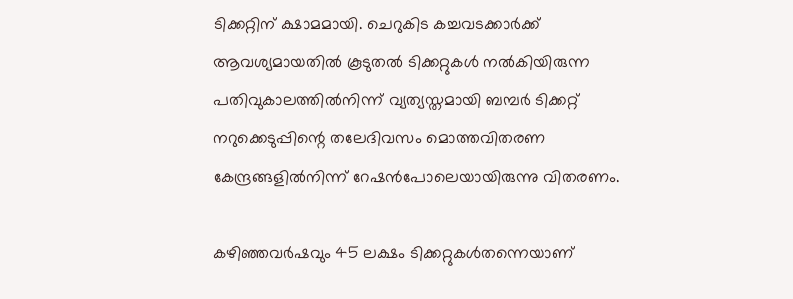ടിക്കറ്റിന് ക്ഷാമമായി. ചെറുകിട കച്ചവടക്കാർക്ക് ആവശ്യമായതിൽ കൂടുതൽ ടിക്കറ്റുകൾ നൽകിയിരുന്ന പതിവുകാലത്തിൽനിന്ന്‌ വ്യത്യസ്തമായി ബമ്പർ ടിക്കറ്റ് നറുക്കെടുപ്പിന്റെ തലേദിവസം മൊത്തവിതരണ കേന്ദ്രങ്ങളിൽനിന്ന്‌ റേഷൻപോലെയായിരുന്നു വിതരണം.

കഴിഞ്ഞവർഷവും 45 ലക്ഷം ടിക്കറ്റുകൾതന്നെയാണ്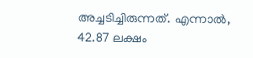അച്ചടിച്ചിരുന്നത്. എന്നാൽ, 42.87 ലക്ഷം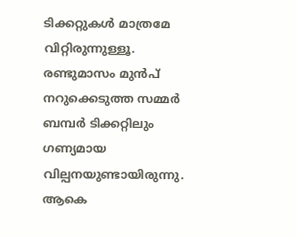ടിക്കറ്റുകൾ മാത്രമേ വിറ്റിരുന്നുള്ളൂ. രണ്ടുമാസം മുൻപ് നറുക്കെടുത്ത സമ്മർ ബമ്പർ ടിക്കറ്റിലും ഗണ്യമായ വില്പനയുണ്ടായിരുന്നു. ആകെ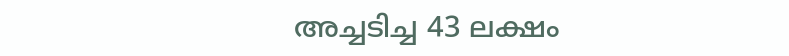അച്ചടിച്ച 43 ലക്ഷം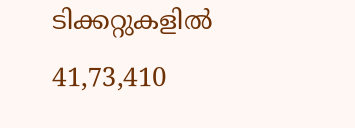ടിക്കറ്റുകളിൽ 41,73,410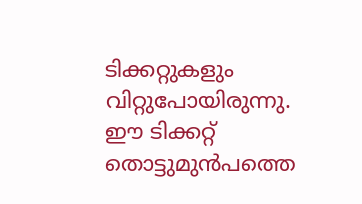ടിക്കറ്റുകളും വിറ്റുപോയിരുന്നു. ഈ ടിക്കറ്റ് തൊട്ടുമുൻപത്തെ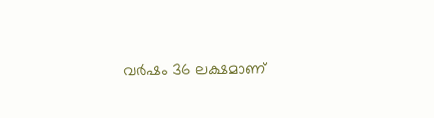വർഷം 36 ലക്ഷമാണ്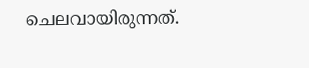ചെലവായിരുന്നത്.